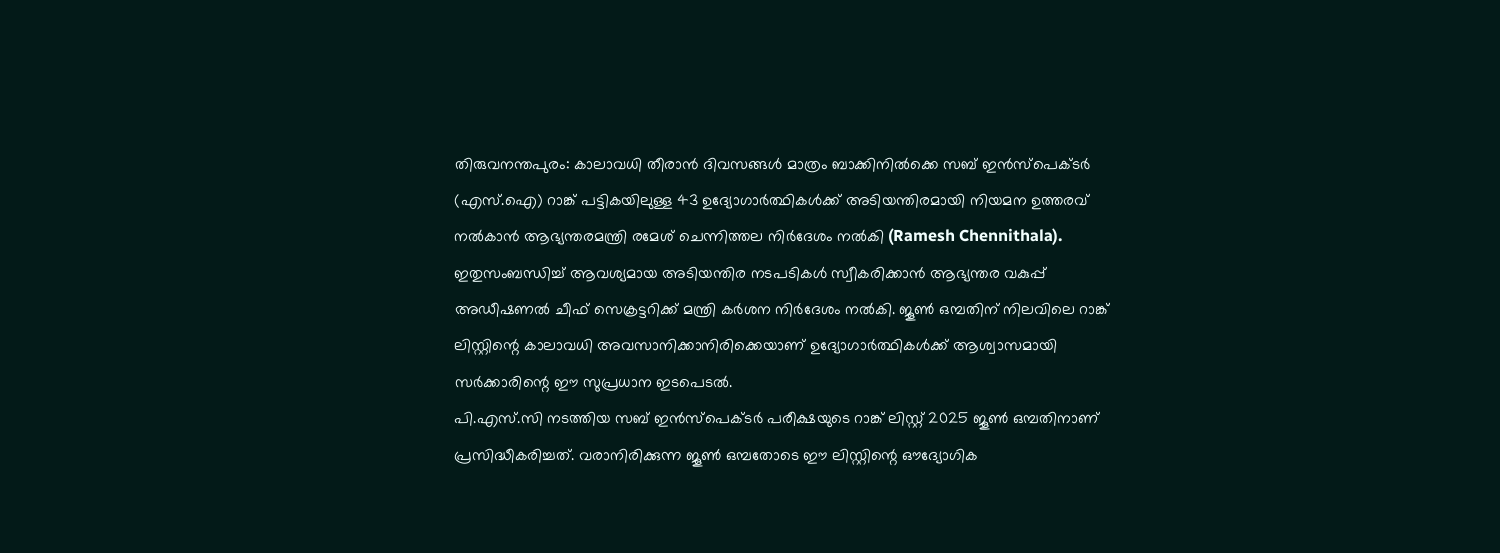തിരുവനന്തപുരം: കാലാവധി തീരാൻ ദിവസങ്ങൾ മാത്രം ബാക്കിനിൽക്കെ സബ് ഇൻസ്പെക്ടർ (എസ്.ഐ) റാങ്ക് പട്ടികയിലുള്ള 43 ഉദ്യോഗാർത്ഥികൾക്ക് അടിയന്തിരമായി നിയമന ഉത്തരവ് നൽകാൻ ആഭ്യന്തരമന്ത്രി രമേശ് ചെന്നിത്തല നിർദേശം നൽകി (Ramesh Chennithala). ഇതുസംബന്ധിച്ച് ആവശ്യമായ അടിയന്തിര നടപടികൾ സ്വീകരിക്കാൻ ആഭ്യന്തര വകുപ്പ് അഡീഷണൽ ചീഫ് സെക്രട്ടറിക്ക് മന്ത്രി കർശന നിർദേശം നൽകി. ജൂൺ ഒമ്പതിന് നിലവിലെ റാങ്ക് ലിസ്റ്റിന്റെ കാലാവധി അവസാനിക്കാനിരിക്കെയാണ് ഉദ്യോഗാർത്ഥികൾക്ക് ആശ്വാസമായി സർക്കാരിന്റെ ഈ സുപ്രധാന ഇടപെടൽ.
പി.എസ്.സി നടത്തിയ സബ് ഇൻസ്പെക്ടർ പരീക്ഷയുടെ റാങ്ക് ലിസ്റ്റ് 2025 ജൂൺ ഒമ്പതിനാണ് പ്രസിദ്ധീകരിച്ചത്. വരാനിരിക്കുന്ന ജൂൺ ഒമ്പതോടെ ഈ ലിസ്റ്റിന്റെ ഔദ്യോഗിക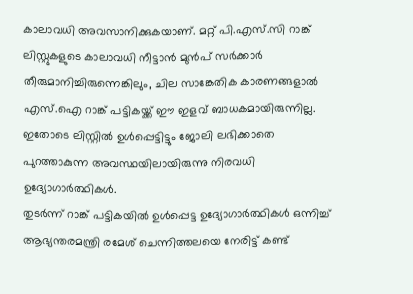കാലാവധി അവസാനിക്കുകയാണ്. മറ്റ് പി.എസ്.സി റാങ്ക് ലിസ്റ്റുകളുടെ കാലാവധി നീട്ടാൻ മുൻപ് സർക്കാർ തീരുമാനിച്ചിരുന്നെങ്കിലും, ചില സാങ്കേതിക കാരണങ്ങളാൽ എസ്.ഐ റാങ്ക് പട്ടികയ്ക്ക് ഈ ഇളവ് ബാധകമായിരുന്നില്ല. ഇതോടെ ലിസ്റ്റിൽ ഉൾപ്പെട്ടിട്ടും ജോലി ലഭിക്കാതെ പുറത്താകുന്ന അവസ്ഥയിലായിരുന്നു നിരവധി ഉദ്യോഗാർത്ഥികൾ.
തുടർന്ന് റാങ്ക് പട്ടികയിൽ ഉൾപ്പെട്ട ഉദ്യോഗാർത്ഥികൾ ഒന്നിച്ച് ആഭ്യന്തരമന്ത്രി രമേശ് ചെന്നിത്തലയെ നേരിട്ട് കണ്ട്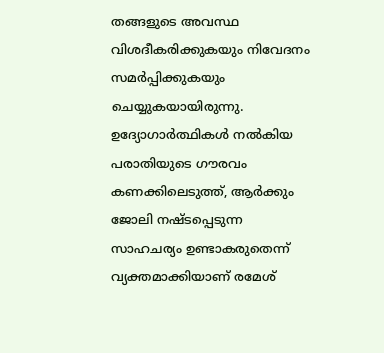തങ്ങളുടെ അവസ്ഥ വിശദീകരിക്കുകയും നിവേദനം സമർപ്പിക്കുകയും ചെയ്യുകയായിരുന്നു. ഉദ്യോഗാർത്ഥികൾ നൽകിയ പരാതിയുടെ ഗൗരവം കണക്കിലെടുത്ത്, ആർക്കും ജോലി നഷ്ടപ്പെടുന്ന സാഹചര്യം ഉണ്ടാകരുതെന്ന് വ്യക്തമാക്കിയാണ് രമേശ്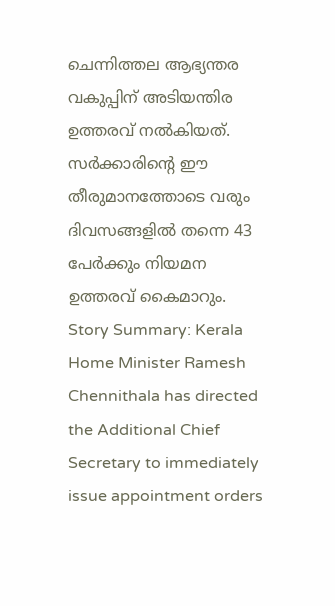ചെന്നിത്തല ആഭ്യന്തര വകുപ്പിന് അടിയന്തിര ഉത്തരവ് നൽകിയത്. സർക്കാരിന്റെ ഈ തീരുമാനത്തോടെ വരും ദിവസങ്ങളിൽ തന്നെ 43 പേർക്കും നിയമന ഉത്തരവ് കൈമാറും.
Story Summary: Kerala Home Minister Ramesh Chennithala has directed the Additional Chief Secretary to immediately issue appointment orders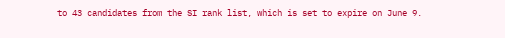to 43 candidates from the SI rank list, which is set to expire on June 9.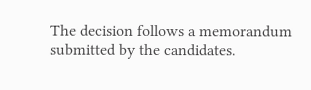The decision follows a memorandum submitted by the candidates.